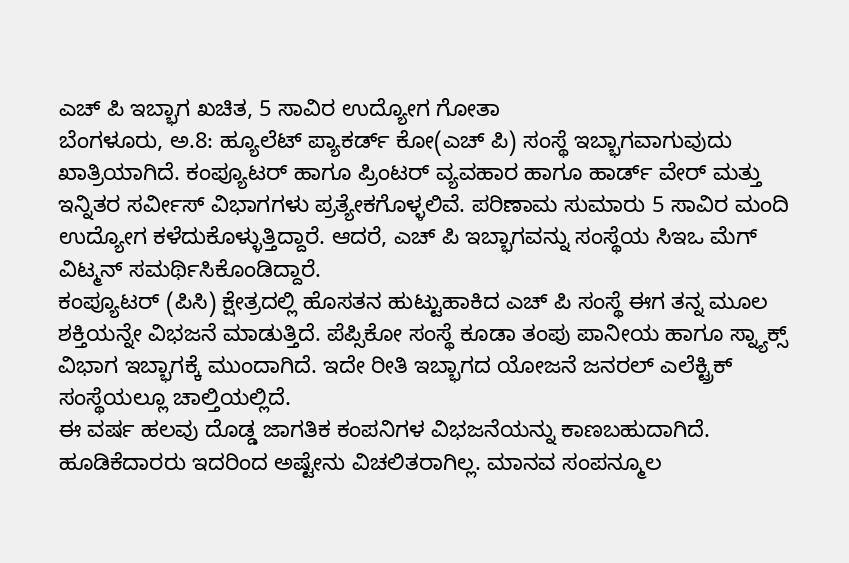ಎಚ್ ಪಿ ಇಬ್ಭಾಗ ಖಚಿತ, 5 ಸಾವಿರ ಉದ್ಯೋಗ ಗೋತಾ
ಬೆಂಗಳೂರು, ಅ.8: ಹ್ಯೂಲೆಟ್ ಪ್ಯಾಕರ್ಡ್ ಕೋ(ಎಚ್ ಪಿ) ಸಂಸ್ಥೆ ಇಬ್ಭಾಗವಾಗುವುದು ಖಾತ್ರಿಯಾಗಿದೆ. ಕಂಪ್ಯೂಟರ್ ಹಾಗೂ ಪ್ರಿಂಟರ್ ವ್ಯವಹಾರ ಹಾಗೂ ಹಾರ್ಡ್ ವೇರ್ ಮತ್ತು ಇನ್ನಿತರ ಸರ್ವೀಸ್ ವಿಭಾಗಗಳು ಪ್ರತ್ಯೇಕಗೊಳ್ಳಲಿವೆ. ಪರಿಣಾಮ ಸುಮಾರು 5 ಸಾವಿರ ಮಂದಿ ಉದ್ಯೋಗ ಕಳೆದುಕೊಳ್ಳುತ್ತಿದ್ದಾರೆ. ಆದರೆ, ಎಚ್ ಪಿ ಇಬ್ಭಾಗವನ್ನು ಸಂಸ್ಥೆಯ ಸಿಇಒ ಮೆಗ್ ವಿಟ್ಮನ್ ಸಮರ್ಥಿಸಿಕೊಂಡಿದ್ದಾರೆ.
ಕಂಪ್ಯೂಟರ್ (ಪಿಸಿ) ಕ್ಷೇತ್ರದಲ್ಲಿ ಹೊಸತನ ಹುಟ್ಟುಹಾಕಿದ ಎಚ್ ಪಿ ಸಂಸ್ಥೆ ಈಗ ತನ್ನ ಮೂಲ ಶಕ್ತಿಯನ್ನೇ ವಿಭಜನೆ ಮಾಡುತ್ತಿದೆ. ಪೆಪ್ಸಿಕೋ ಸಂಸ್ಥೆ ಕೂಡಾ ತಂಪು ಪಾನೀಯ ಹಾಗೂ ಸ್ನ್ಯಾಕ್ಸ್ ವಿಭಾಗ ಇಬ್ಭಾಗಕ್ಕೆ ಮುಂದಾಗಿದೆ. ಇದೇ ರೀತಿ ಇಬ್ಭಾಗದ ಯೋಜನೆ ಜನರಲ್ ಎಲೆಕ್ಟ್ರಿಕ್ ಸಂಸ್ಥೆಯಲ್ಲೂ ಚಾಲ್ತಿಯಲ್ಲಿದೆ.
ಈ ವರ್ಷ ಹಲವು ದೊಡ್ಡ ಜಾಗತಿಕ ಕಂಪನಿಗಳ ವಿಭಜನೆಯನ್ನು ಕಾಣಬಹುದಾಗಿದೆ. ಹೂಡಿಕೆದಾರರು ಇದರಿಂದ ಅಷ್ಟೇನು ವಿಚಲಿತರಾಗಿಲ್ಲ. ಮಾನವ ಸಂಪನ್ಮೂಲ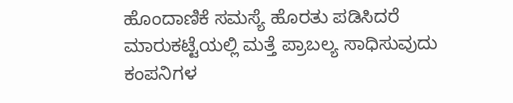ಹೊಂದಾಣಿಕೆ ಸಮಸ್ಯೆ ಹೊರತು ಪಡಿಸಿದರೆ ಮಾರುಕಟ್ಟೆಯಲ್ಲಿ ಮತ್ತೆ ಪ್ರಾಬಲ್ಯ ಸಾಧಿಸುವುದು ಕಂಪನಿಗಳ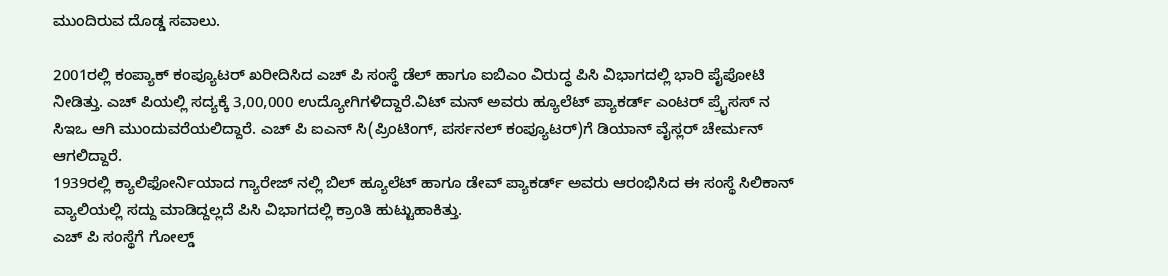ಮುಂದಿರುವ ದೊಡ್ಡ ಸವಾಲು.

2001ರಲ್ಲಿ ಕಂಪ್ಯಾಕ್ ಕಂಪ್ಯೂಟರ್ ಖರೀದಿಸಿದ ಎಚ್ ಪಿ ಸಂಸ್ಥೆ ಡೆಲ್ ಹಾಗೂ ಐಬಿಎಂ ವಿರುದ್ಧ ಪಿಸಿ ವಿಭಾಗದಲ್ಲಿ ಭಾರಿ ಪೈಪೋಟಿ ನೀಡಿತ್ತು. ಎಚ್ ಪಿಯಲ್ಲಿ ಸದ್ಯಕ್ಕೆ 3,00,000 ಉದ್ಯೋಗಿಗಳಿದ್ದಾರೆ.ವಿಟ್ ಮನ್ ಅವರು ಹ್ಯೂಲೆಟ್ ಪ್ಯಾಕರ್ಡ್ ಎಂಟರ್ ಪ್ರೈಸಸ್ ನ ಸಿಇಒ ಆಗಿ ಮುಂದುವರೆಯಲಿದ್ದಾರೆ. ಎಚ್ ಪಿ ಐಎನ್ ಸಿ(ಪ್ರಿಂಟಿಂಗ್, ಪರ್ಸನಲ್ ಕಂಪ್ಯೂಟರ್)ಗೆ ಡಿಯಾನ್ ವೈಸ್ಲರ್ ಚೇರ್ಮನ್ ಆಗಲಿದ್ದಾರೆ.
1939ರಲ್ಲಿ ಕ್ಯಾಲಿಫೋರ್ನಿಯಾದ ಗ್ಯಾರೇಜ್ ನಲ್ಲಿ ಬಿಲ್ ಹ್ಯೂಲೆಟ್ ಹಾಗೂ ಡೇವ್ ಪ್ಯಾಕರ್ಡ್ ಅವರು ಆರಂಭಿಸಿದ ಈ ಸಂಸ್ಥೆ ಸಿಲಿಕಾನ್ ವ್ಯಾಲಿಯಲ್ಲಿ ಸದ್ದು ಮಾಡಿದ್ದಲ್ಲದೆ ಪಿಸಿ ವಿಭಾಗದಲ್ಲಿ ಕ್ರಾಂತಿ ಹುಟ್ಟುಹಾಕಿತ್ತು.
ಎಚ್ ಪಿ ಸಂಸ್ಥೆಗೆ ಗೋಲ್ಡ್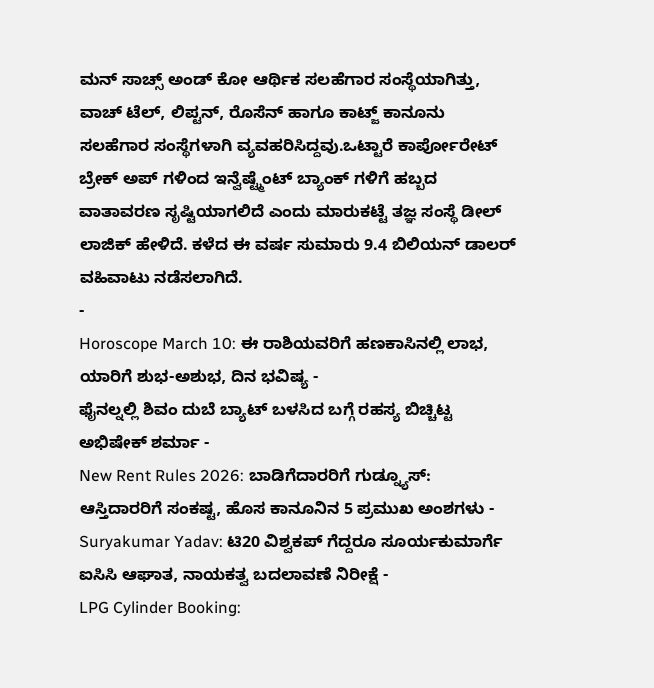ಮನ್ ಸಾಚ್ಸ್ ಅಂಡ್ ಕೋ ಆರ್ಥಿಕ ಸಲಹೆಗಾರ ಸಂಸ್ಥೆಯಾಗಿತ್ತು, ವಾಚ್ ಟೆಲ್, ಲಿಪ್ಟನ್, ರೊಸೆನ್ ಹಾಗೂ ಕಾಟ್ಜ್ ಕಾನೂನು ಸಲಹೆಗಾರ ಸಂಸ್ಥೆಗಳಾಗಿ ವ್ಯವಹರಿಸಿದ್ದವು.ಒಟ್ಟಾರೆ ಕಾರ್ಪೋರೇಟ್ ಬ್ರೇಕ್ ಅಪ್ ಗಳಿಂದ ಇನ್ವೆಷ್ಟ್ಮೆಂಟ್ ಬ್ಯಾಂಕ್ ಗಳಿಗೆ ಹಬ್ಬದ ವಾತಾವರಣ ಸೃಷ್ಟಿಯಾಗಲಿದೆ ಎಂದು ಮಾರುಕಟ್ಟೆ ತಜ್ಞ ಸಂಸ್ಥೆ ಡೀಲ್ ಲಾಜಿಕ್ ಹೇಳಿದೆ. ಕಳೆದ ಈ ವರ್ಷ ಸುಮಾರು 9.4 ಬಿಲಿಯನ್ ಡಾಲರ್ ವಹಿವಾಟು ನಡೆಸಲಾಗಿದೆ.
-
Horoscope March 10: ಈ ರಾಶಿಯವರಿಗೆ ಹಣಕಾಸಿನಲ್ಲಿ ಲಾಭ, ಯಾರಿಗೆ ಶುಭ-ಅಶುಭ, ದಿನ ಭವಿಷ್ಯ -
ಫೈನಲ್ನಲ್ಲಿ ಶಿವಂ ದುಬೆ ಬ್ಯಾಟ್ ಬಳಸಿದ ಬಗ್ಗೆ ರಹಸ್ಯ ಬಿಚ್ಚಿಟ್ಟ ಅಭಿಷೇಕ್ ಶರ್ಮಾ -
New Rent Rules 2026: ಬಾಡಿಗೆದಾರರಿಗೆ ಗುಡ್ನ್ಯೂಸ್: ಆಸ್ತಿದಾರರಿಗೆ ಸಂಕಷ್ಟ, ಹೊಸ ಕಾನೂನಿನ 5 ಪ್ರಮುಖ ಅಂಶಗಳು -
Suryakumar Yadav: ಟಿ20 ವಿಶ್ವಕಪ್ ಗೆದ್ದರೂ ಸೂರ್ಯಕುಮಾರ್ಗೆ ಐಸಿಸಿ ಆಘಾತ, ನಾಯಕತ್ವ ಬದಲಾವಣೆ ನಿರೀಕ್ಷೆ -
LPG Cylinder Booking: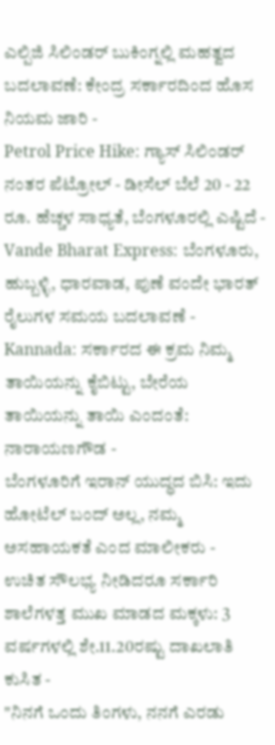ಎಲ್ಪಿಜಿ ಸಿಲಿಂಡರ್ ಬುಕಿಂಗ್ನಲ್ಲಿ ಮಹತ್ವದ ಬದಲಾವಣೆ: ಕೇಂದ್ರ ಸರ್ಕಾರದಿಂದ ಹೊಸ ನಿಯಮ ಜಾರಿ -
Petrol Price Hike: ಗ್ಯಾಸ್ ಸಿಲಿಂಡರ್ ನಂತರ ಪೆಟ್ರೋಲ್ - ಡೀಸೆಲ್ ಬೆಲೆ 20 - 22 ರೂ. ಹೆಚ್ಚಳ ಸಾಧ್ಯತೆ, ಬೆಂಗಳೂರಲ್ಲಿ ಎಷ್ಟಿದೆ -
Vande Bharat Express: ಬೆಂಗಳೂರು, ಹುಬ್ಬಳ್ಳಿ, ಧಾರವಾಡ, ಪುಣೆ ವಂದೇ ಭಾರತ್ ರೈಲುಗಳ ಸಮಯ ಬದಲಾವಣೆ -
Kannada: ಸರ್ಕಾರದ ಈ ಕ್ರಮ ನಿಮ್ಮ ತಾಯಿಯನ್ನು ಕೈಬಿಟ್ಟು, ಬೇರೆಯ ತಾಯಿಯನ್ನು ತಾಯಿ ಎಂದಂತೆ: ನಾರಾಯಣಗೌಡ -
ಬೆಂಗಳೂರಿಗೆ ಇರಾನ್ ಯುದ್ಧದ ಬಿಸಿ: ಇದು ಹೋಟೆಲ್ ಬಂದ್ ಅಲ್ಲ, ನಮ್ಮ ಅಸಹಾಯಕತೆ ಎಂದ ಮಾಲೀಕರು -
ಉಚಿತ ಸೌಲಭ್ಯ ನೀಡಿದರೂ ಸರ್ಕಾರಿ ಶಾಲೆಗಳತ್ತ ಮುಖ ಮಾಡದ ಮಕ್ಕಳು: 3 ವರ್ಷಗಳಲ್ಲಿ ಶೇ.11.20ರಷ್ಟು ದಾಖಲಾತಿ ಕುಸಿತ -
"ನಿನಗೆ ಒಂದು ತಿಂಗಳು, ನನಗೆ ಎರಡು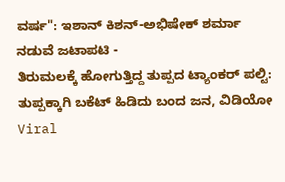ವರ್ಷ": ಇಶಾನ್ ಕಿಶನ್-ಅಭಿಷೇಕ್ ಶರ್ಮಾ ನಡುವೆ ಜಟಾಪಟಿ -
ತಿರುಮಲಕ್ಕೆ ಹೋಗುತ್ತಿದ್ದ ತುಪ್ಪದ ಟ್ಯಾಂಕರ್ ಪಲ್ಟಿ: ತುಪ್ಪಕ್ಕಾಗಿ ಬಕೆಟ್ ಹಿಡಿದು ಬಂದ ಜನ, ವಿಡಿಯೋ Viral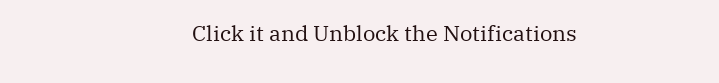Click it and Unblock the Notifications